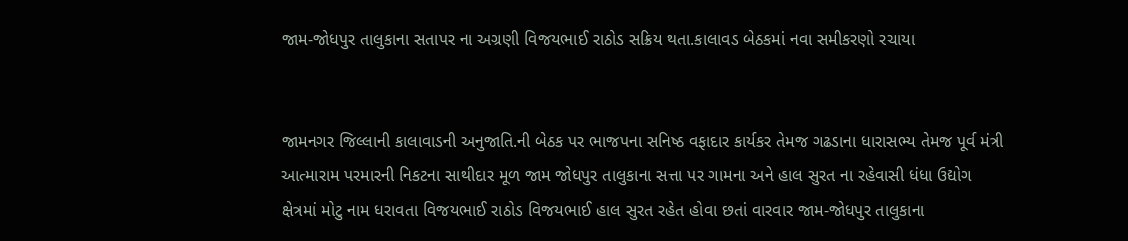જામ-જોધપુર તાલુકાના સતાપર ના અગ્રણી વિજયભાઈ રાઠોડ સક્રિય થતા.કાલાવડ બેઠકમાં નવા સમીકરણો રચાયા


જામનગર જિલ્લાની કાલાવાડની અનુજાતિ.ની બેઠક પર ભાજપના સનિષ્ઠ વફાદાર કાર્યકર તેમજ ગઢડાના ધારાસભ્ય તેમજ પૂર્વ મંત્રી આત્મારામ પરમારની નિકટના સાથીદાર મૂળ જામ જોધપુર તાલુકાના સત્તા પર ગામના અને હાલ સુરત ના રહેવાસી ધંધા ઉદ્યોગ ક્ષેત્રમાં મોટુ નામ ધરાવતા વિજયભાઈ રાઠોડ વિજયભાઈ હાલ સુરત રહેત હોવા છતાં વારવાર જામ-જોધપુર તાલુકાના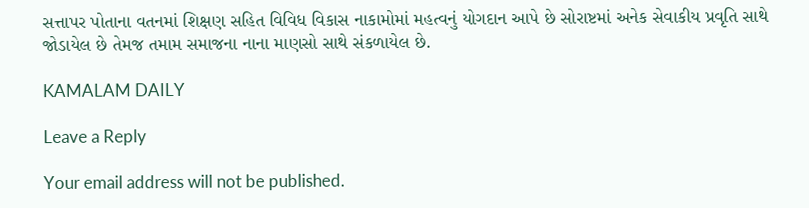સત્તાપર પોતાના વતનમાં શિક્ષણ સહિત વિવિધ વિકાસ નાકામોમાં મહત્વનું યોગદાન આપે છે સોરાષ્ટમાં અનેક સેવાકીય પ્રવૃતિ સાથે જોડાયેલ છે તેમજ તમામ સમાજના નાના માણસો સાથે સંકળાયેલ છે.

KAMALAM DAILY

Leave a Reply

Your email address will not be published.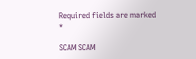Required fields are marked *

SCAM SCAM